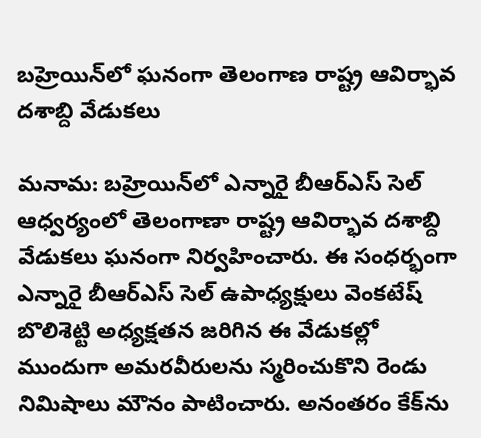బహ్రెయిన్‌లో ఘనంగా తెలంగాణ రాష్ట్ర ఆవిర్భావ దశాబ్ది వేడుకలు

మనామ: బహ్రెయిన్‌లో ఎన్నారై బీఆర్ఎస్‌ సెల్ ఆధ్వర్యంలో తెలంగాణా రాష్ట్ర ఆవిర్భావ దశాబ్ది వేడుకలు ఘనంగా నిర్వహించారు. ఈ సంధర్భంగా ఎన్నారై బీఆర్ఎస్ సెల్ ఉపాధ్యక్షులు వెంకటేష్ బొలిశెట్టి అధ్యక్షతన జరిగిన ఈ వేడుకల్లో ముందుగా అమరవీరులను స్మరించుకొని రెండు నిమిషాలు మౌనం పాటించారు. అనంతరం కేక్‌ను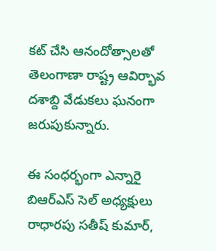కట్ చేసి ఆనందోత్సాలతో తెలంగాణా రాష్ట్ర ఆవిర్భావ దశాబ్ది వేడుకలు ఘనంగా జరుపుకున్నారు.

ఈ సంధర్భంగా ఎన్నారై బిఆర్ఎస్‌ సెల్ అధ్యక్షులు రాధారపు సతీష్ కుమార్,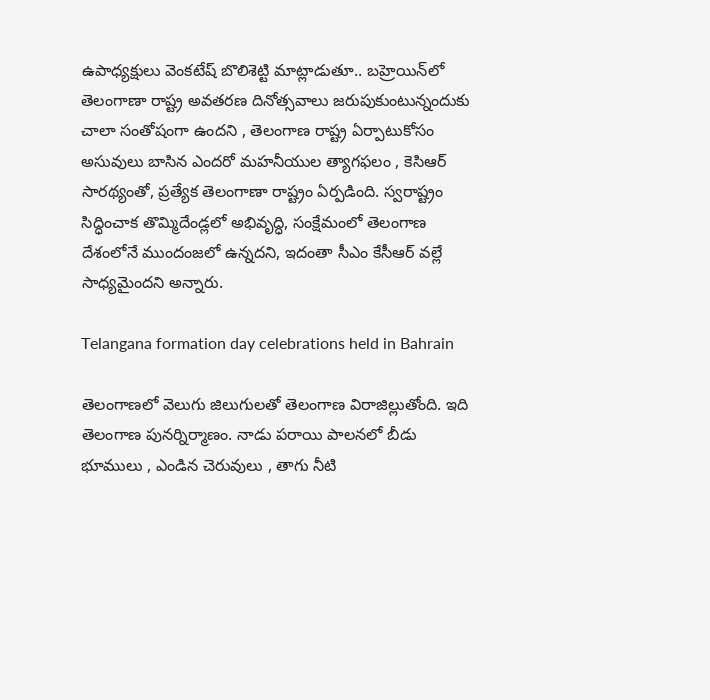ఉపాధ్యక్షులు వెంకటేష్ బొలిశెట్టి మాట్లాడుతూ.. బహ్రెయిన్‌లో తెలంగాణా రాష్ట్ర అవతరణ దినోత్సవాలు జరుపుకుంటున్నందుకు చాలా సంతోషంగా ఉందని , తెలంగాణ రాష్ట్ర ఏర్పాటుకోసం అసువులు బాసిన ఎందరో మహనీయుల త్యాగఫలం , కెసిఆర్ సారథ్యంతో, ప్రత్యేక తెలంగాణా రాష్ట్రం ఏర్పడింది. స్వరాష్ట్రం సిద్ధించాక తొమ్మిదేండ్లలో అభివృద్ధి, సంక్షేమంలో తెలంగాణ దేశంలోనే ముందంజలో ఉన్నదని, ఇదంతా సీఎం కేసీఆర్‌ వల్లే సాధ్యమైందని అన్నారు.

Telangana formation day celebrations held in Bahrain

తెలంగాణలో వెలుగు జిలుగుల‌తో తెలంగాణ విరాజిల్లుతోంది. ఇది తెలంగాణ పున‌ర్నిర్మాణం. నాడు పరాయి పాలనలో బీడు భూములు , ఎండిన చెరువులు , తాగు నీటి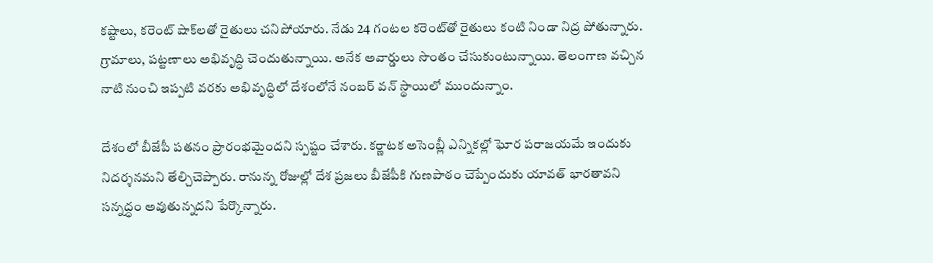కష్టాలు, క‌రెంట్ షాక్‌ల‌తో రైతులు చ‌నిపోయారు. నేడు 24 గంట‌ల క‌రెంట్‌తో రైతులు కంటి నిండా నిద్ర పోతున్నారు. గ్రామాలు, పట్టణాలు అభివృద్ధి చెందుతున్నాయి. అనేక అవార్డులు సొంతం చేసుకుంటున్నాయి. తెలంగాణ వ‌చ్చిన నాటి నుంచి ఇప్పటి వ‌ర‌కు అభివృద్ధిలో దేశంలోనే నంబ‌ర్ వ‌న్ స్థాయిలో ముందున్నాం.

దేశంలో బీజేపీ పతనం ప్రారంభమైందని స్పష్టం చేశారు. కర్ణాటక అసెంబ్లీ ఎన్నికల్లో ఘోర పరాజయమే ఇందుకు నిదర్శనమని తేల్చిచెప్పారు. రానున్న రోజుల్లో దేశ ప్రజలు బీజేపీకి గుణపాఠం చెప్పేందుకు యావత్‌ భారతావని సన్నద్ధం అవుతున్నదని పేర్కొన్నారు.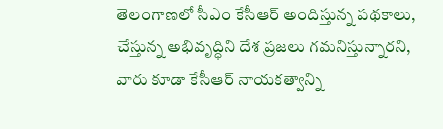తెలంగాణలో సీఎం కేసీఆర్‌ అందిస్తున్న పథకాలు, చేస్తున్న అభివృద్ధిని దేశ ప్రజలు గమనిస్తున్నారని, వారు కూడా కేసీఆర్‌ నాయకత్వాన్ని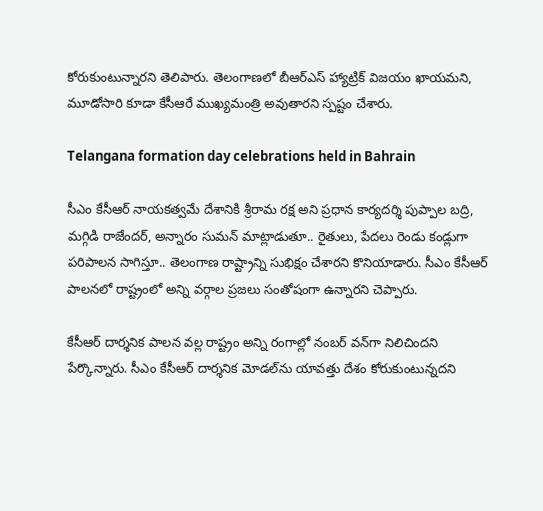కోరుకుంటున్నారని తెలిపారు. తెలంగాణలో బీఆర్‌ఎస్‌ హ్యాట్రిక్‌ విజయం ఖాయమని, మూడోసారి కూడా కేసీఆరే ముఖ్యమంత్రి అవుతారని స్పష్టం చేశారు.

Telangana formation day celebrations held in Bahrain

సీఎం కేసీఆర్‌ నాయకత్వమే దేశానికి శ్రీరామ రక్ష అని ప్రధాన కార్యదర్శి పుప్పాల బద్రి, మగ్గిడి రాజేందర్, అన్నారం సుమన్ మాట్లాడుతూ.. రైతులు, పేదలు రెండు కండ్లుగా పరిపాలన సాగిస్తూ.. తెలంగాణ రాష్ట్రాన్ని సుభిక్షం చేశారని కొనియాడారు. సీఎం కేసీఆర్‌ పాలనలో రాష్ట్రంలో అన్ని వర్గాల ప్రజలు సంతోషంగా ఉన్నారని చెప్పారు.

కేసీఆర్‌ దార్శనిక పాలన వల్ల రాష్ట్రం అన్ని రంగాల్లో నంబర్‌ వన్‌గా నిలిచిందని పేర్కొన్నారు. సీఎం కేసీఆర్‌ దార్శనిక మోడల్‌ను యావత్తు దేశం కోరుకుంటున్నదని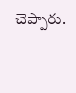చెప్పారు.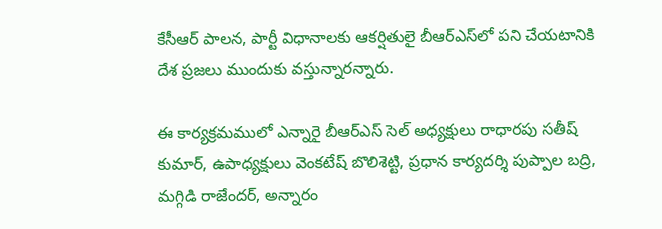కేసీఆర్‌ పాలన, పార్టీ విధానాలకు ఆకర్షితులై బీఆర్‌ఎస్‌లో పని చేయటానికి దేశ ప్రజలు ముందుకు వస్తున్నారన్నారు.

ఈ కార్యక్రమములో ఎన్నారై బీఆర్ఎస్‌ సెల్ అధ్యక్షులు రాధారపు సతీష్ కుమార్, ఉపాధ్యక్షులు వెంకటేష్ బొలిశెట్టి, ప్రధాన కార్యదర్శి పుప్పాల బద్రి, మగ్గిడి రాజేందర్, అన్నారం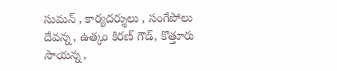సుమన్ , కార్యదర్శులు , సంగేపోలు దేవన్న, ఉత్కం కిరణ్ గౌడ్, కొత్తూరు సాయన్న,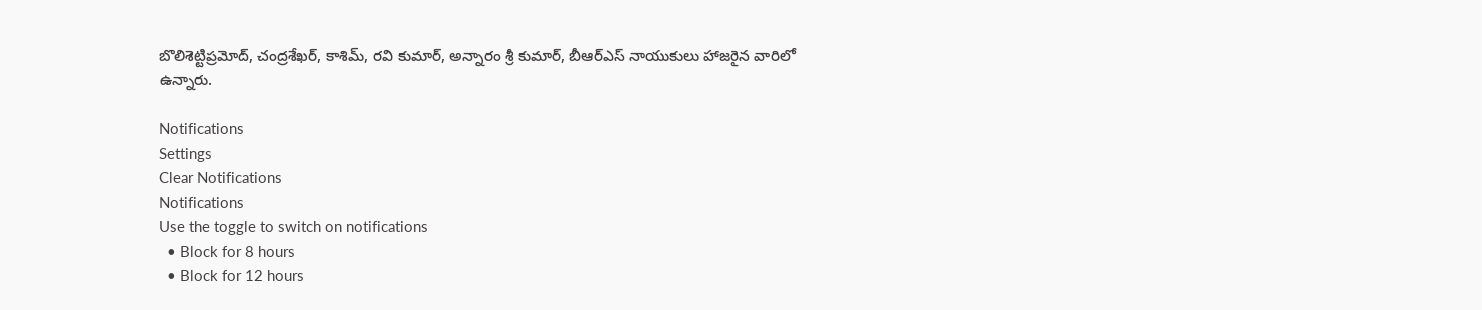బొలిశెట్టిప్రమోద్, చంద్రశేఖర్, కాశిమ్, రవి కుమార్, అన్నారం శ్రీ కుమార్, బీఆర్ఎస్‌ నాయుకులు హాజరైన వారిలో ఉన్నారు.

Notifications
Settings
Clear Notifications
Notifications
Use the toggle to switch on notifications
  • Block for 8 hours
  • Block for 12 hours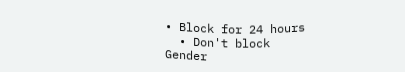• Block for 24 hours
  • Don't block
Gender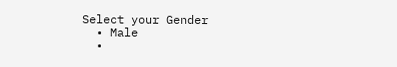Select your Gender
  • Male
  •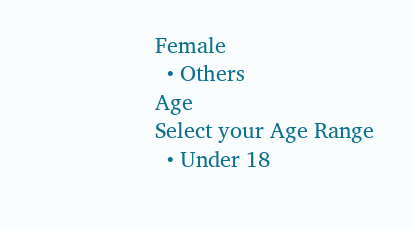Female
  • Others
Age
Select your Age Range
  • Under 18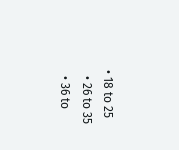• 18 to 25
  • 26 to 35
  • 36 to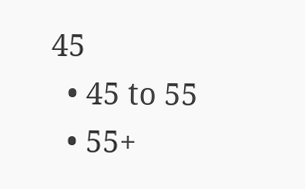45
  • 45 to 55
  • 55+